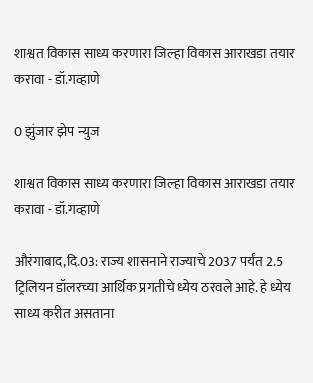शाश्वत विकास साध्य करणारा जिल्हा विकास आराखडा तयार करावा - डॉ.गव्हाणे

0 झुंजार झेप न्युज

शाश्वत विकास साध्य करणारा जिल्हा विकास आराखडा तयार करावा - डॉ.गव्हाणे

औरंगाबाद,दि.03: राज्य शासनाने राज्याचे 2037 पर्यंत 2.5 ट्रिलियन डॉलरच्या आर्थिक प्रगतीचे ध्येय ठरवले आहे. हे ध्येय साध्य करीत असताना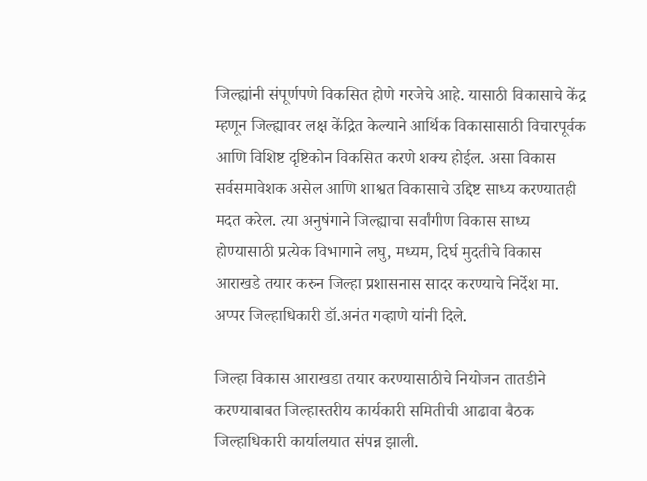जिल्ह्यांनी संपूर्णपणे विकसित होणे गरजेचे आहे. यासाठी विकासाचे केंद्र म्हणून जिल्ह्यावर लक्ष केंद्रित केल्याने आर्थिक विकासासाठी विचारपूर्वक आणि विशिष्ट दृष्टिकोन विकसित करणे शक्य होईल. असा विकास सर्वसमावेशक असेल आणि शाश्वत विकासाचे उद्दिष्ट साध्य करण्यातही मदत करेल. त्या अनुषंगाने जिल्ह्याचा सर्वांगीण विकास साध्य होण्यासाठी प्रत्येक विभागाने लघु, मध्यम, दिर्घ मुदतीचे विकास आराखडे तयार करुन जिल्हा प्रशासनास सादर करण्याचे निर्देश मा. अप्पर जिल्हाधिकारी डॉ.अनंत गव्हाणे यांनी दिले.

जिल्हा विकास आराखडा तयार करण्यासाठीचे नियोजन तातडीने करण्याबाबत जिल्हास्तरीय कार्यकारी समितीची आढावा बैठक जिल्हाधिकारी कार्यालयात संपन्न झाली.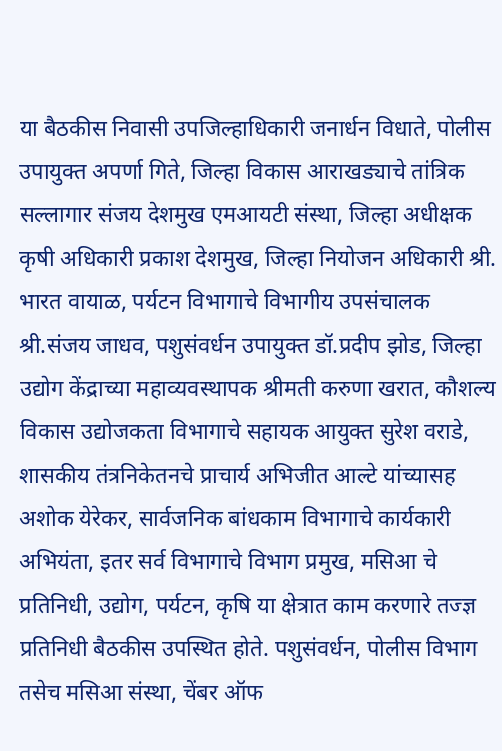या बैठकीस निवासी उपजिल्हाधिकारी जनार्धन विधाते, पोलीस उपायुक्त अपर्णा गिते, जिल्हा विकास आराखड्याचे तांत्रिक सल्लागार संजय देशमुख एमआयटी संस्था, जिल्हा अधीक्षक कृषी अधिकारी प्रकाश देशमुख, जिल्हा नियोजन अधिकारी श्री. भारत वायाळ, पर्यटन विभागाचे विभागीय उपसंचालक श्री.संजय जाधव, पशुसंवर्धन उपायुक्त डॉ.प्रदीप झोड, जिल्हा उद्योग केंद्राच्या महाव्यवस्थापक श्रीमती करुणा खरात, कौशल्य विकास उद्योजकता विभागाचे सहायक आयुक्त सुरेश वराडे, शासकीय तंत्रनिकेतनचे प्राचार्य अभिजीत आल्टे यांच्यासह अशोक येरेकर, सार्वजनिक बांधकाम विभागाचे कार्यकारी अभियंता, इतर सर्व विभागाचे विभाग प्रमुख, मसिआ चे प्रतिनिधी, उद्योग, पर्यटन, कृषि या क्षेत्रात काम करणारे तज्ज्ञ प्रतिनिधी बैठकीस उपस्थित होते. पशुसंवर्धन, पोलीस विभाग तसेच मसिआ संस्था, चेंबर ऑफ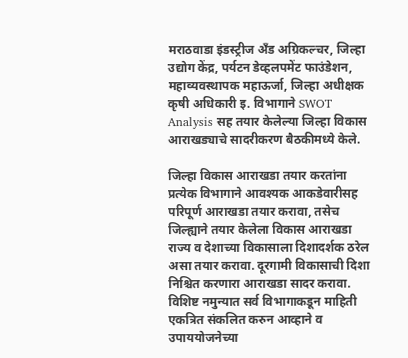मराठवाडा इंडस्ट्रीज अँड अग्रिकल्चर, जिल्हा उद्योग केंद्र, पर्यटन डेव्हलपमेंट फाउंडेशन, महाव्यवस्थापक महाऊर्जा, जिल्हा अधीक्षक कृषी अधिकारी इ. विभागाने SWOT Analysis सह तयार केलेल्या जिल्हा विकास आराखड्याचे सादरीकरण बैठकीमध्ये केले.

जिल्हा विकास आराखडा तयार करतांना प्रत्येक विभागाने आवश्यक आकडेवारीसह परिपूर्ण आराखडा तयार करावा, तसेच जिल्ह्याने तयार केलेला विकास आराखडा राज्य व देशाच्या विकासाला दिशादर्शक ठरेल असा तयार करावा. दूरगामी विकासाची दिशा निश्चित करणारा आराखडा सादर करावा. विशिष्ट नमुन्यात सर्व विभागाकडून माहिती एकत्रित संकलित करुन आव्हाने व उपाययोजनेच्या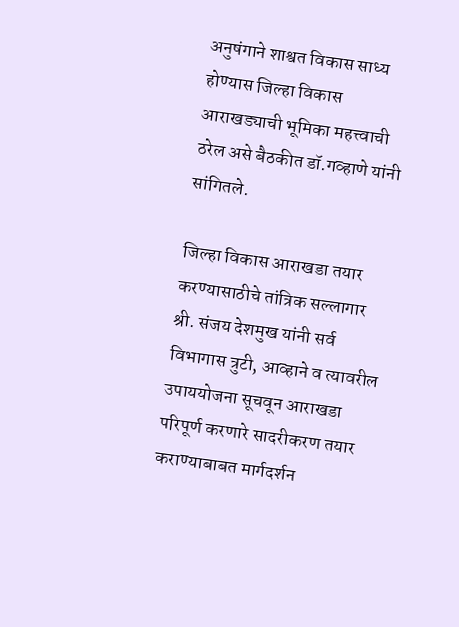अनुषंगाने शाश्वत विकास साध्य होण्यास जिल्हा विकास आराखड्याची भूमिका महत्त्वाची ठरेल असे बैठकीत डॉ.गव्हाणे यांनी सांगितले.

जिल्हा विकास आराखडा तयार करण्यासाठीचे तांत्रिक सल्लागार श्री. संजय देशमुख यांनी सर्व विभागास त्रुटी, आव्हाने व त्यावरील उपाययोजना सूचवून आराखडा परिपूर्ण करणारे सादरीकरण तयार कराण्याबाबत मार्गदर्शन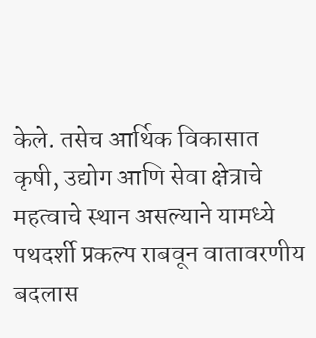केले. तसेच आर्थिक विकासात कृषी, उद्योग आणि सेवा क्षेत्राचे महत्वाचे स्थान असल्याने यामध्ये पथदर्शी प्रकल्प राबवून वातावरणीय बदलास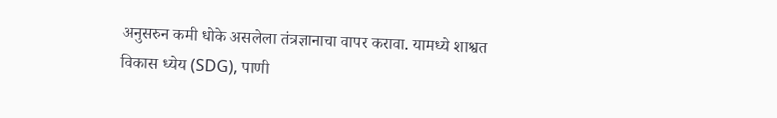अनुसरुन कमी धोके असलेला तंत्रज्ञानाचा वापर करावा. यामध्ये शाश्वत विकास ध्येय (SDG), पाणी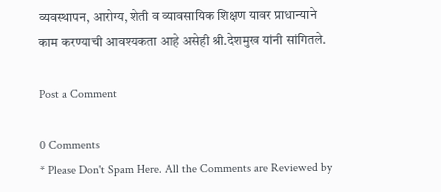व्यवस्थापन, आरोग्य, शेती व व्यावसायिक शिक्षण यावर प्राधान्याने काम करण्याची आवश्यकता आहे असेही श्री.देशमुख यांनी सांगितले.

Post a Comment

0 Comments
* Please Don't Spam Here. All the Comments are Reviewed by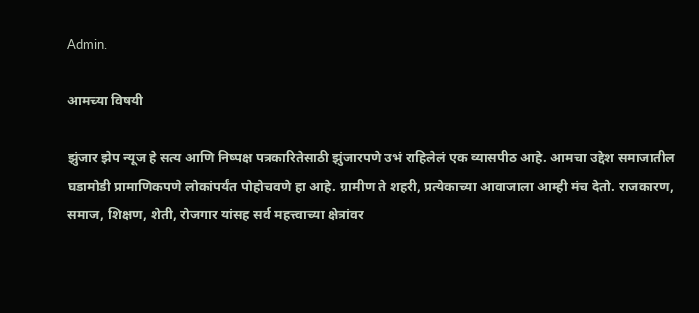Admin.

आमच्या विषयी

झुंजार झेप न्यूज हे सत्य आणि निष्पक्ष पत्रकारितेसाठी झुंजारपणे उभं राहिलेलं एक व्यासपीठ आहे. आमचा उद्देश समाजातील घडामोडी प्रामाणिकपणे लोकांपर्यंत पोहोचवणे हा आहे. ग्रामीण ते शहरी, प्रत्येकाच्या आवाजाला आम्ही मंच देतो. राजकारण, समाज, शिक्षण, शेती, रोजगार यांसह सर्व महत्त्वाच्या क्षेत्रांवर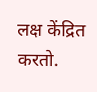लक्ष केंद्रित करतो.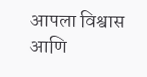आपला विश्वास आणि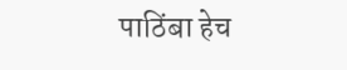पाठिंबा हेच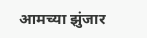आमच्या झुंजार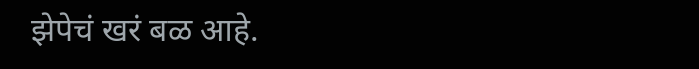झेपेचं खरं बळ आहे.